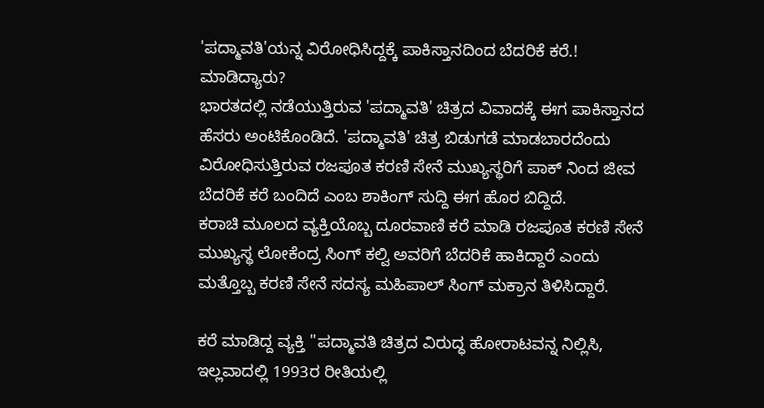'ಪದ್ಮಾವತಿ'ಯನ್ನ ವಿರೋಧಿಸಿದ್ದಕ್ಕೆ ಪಾಕಿಸ್ತಾನದಿಂದ ಬೆದರಿಕೆ ಕರೆ.! ಮಾಡಿದ್ಯಾರು?
ಭಾರತದಲ್ಲಿ ನಡೆಯುತ್ತಿರುವ 'ಪದ್ಮಾವತಿ' ಚಿತ್ರದ ವಿವಾದಕ್ಕೆ ಈಗ ಪಾಕಿಸ್ತಾನದ ಹೆಸರು ಅಂಟಿಕೊಂಡಿದೆ. 'ಪದ್ಮಾವತಿ' ಚಿತ್ರ ಬಿಡುಗಡೆ ಮಾಡಬಾರದೆಂದು ವಿರೋಧಿಸುತ್ತಿರುವ ರಜಪೂತ ಕರಣಿ ಸೇನೆ ಮುಖ್ಯಸ್ಥರಿಗೆ ಪಾಕ್ ನಿಂದ ಜೀವ ಬೆದರಿಕೆ ಕರೆ ಬಂದಿದೆ ಎಂಬ ಶಾಕಿಂಗ್ ಸುದ್ದಿ ಈಗ ಹೊರ ಬಿದ್ದಿದೆ.
ಕರಾಚಿ ಮೂಲದ ವ್ಯಕ್ತಿಯೊಬ್ಬ ದೂರವಾಣಿ ಕರೆ ಮಾಡಿ ರಜಪೂತ ಕರಣಿ ಸೇನೆ ಮುಖ್ಯಸ್ಥ ಲೋಕೆಂದ್ರ ಸಿಂಗ್ ಕಲ್ವಿ ಅವರಿಗೆ ಬೆದರಿಕೆ ಹಾಕಿದ್ದಾರೆ ಎಂದು ಮತ್ತೊಬ್ಬ ಕರಣಿ ಸೇನೆ ಸದಸ್ಯ ಮಹಿಪಾಲ್ ಸಿಂಗ್ ಮಕ್ರಾನ ತಿಳಿಸಿದ್ದಾರೆ.

ಕರೆ ಮಾಡಿದ್ದ ವ್ಯಕ್ತಿ ''ಪದ್ಮಾವತಿ ಚಿತ್ರದ ವಿರುದ್ಧ ಹೋರಾಟವನ್ನ ನಿಲ್ಲಿಸಿ, ಇಲ್ಲವಾದಲ್ಲಿ 1993ರ ರೀತಿಯಲ್ಲಿ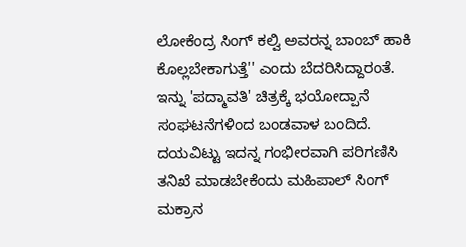ಲೋಕೆಂದ್ರ ಸಿಂಗ್ ಕಲ್ವಿ ಅವರನ್ನ ಬಾಂಬ್ ಹಾಕಿ ಕೊಲ್ಲಬೇಕಾಗುತ್ತೆ'' ಎಂದು ಬೆದರಿಸಿದ್ದಾರಂತೆ.
ಇನ್ನು 'ಪದ್ಮಾವತಿ' ಚಿತ್ರಕ್ಕೆ ಭಯೋದ್ಪಾನೆ ಸಂಘಟನೆಗಳಿಂದ ಬಂಡವಾಳ ಬಂದಿದೆ. ದಯವಿಟ್ಟು ಇದನ್ನ ಗಂಭೀರವಾಗಿ ಪರಿಗಣಿಸಿ ತನಿಖೆ ಮಾಡಬೇಕೆಂದು ಮಹಿಪಾಲ್ ಸಿಂಗ್ ಮಕ್ರಾನ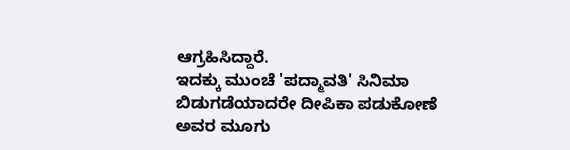ಆಗ್ರಹಿಸಿದ್ದಾರೆ.
ಇದಕ್ಕು ಮುಂಚೆ 'ಪದ್ಮಾವತಿ' ಸಿನಿಮಾ ಬಿಡುಗಡೆಯಾದರೇ ದೀಪಿಕಾ ಪಡುಕೋಣೆ ಅವರ ಮೂಗು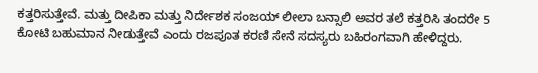ಕತ್ತರಿಸುತ್ತೇವೆ. ಮತ್ತು ದೀಪಿಕಾ ಮತ್ತು ನಿರ್ದೇಶಕ ಸಂಜಯ್ ಲೀಲಾ ಬನ್ಸಾಲಿ ಅವರ ತಲೆ ಕತ್ತರಿಸಿ ತಂದರೇ 5 ಕೋಟಿ ಬಹುಮಾನ ನೀಡುತ್ತೇವೆ ಎಂದು ರಜಪೂತ ಕರಣಿ ಸೇನೆ ಸದಸ್ಯರು ಬಹಿರಂಗವಾಗಿ ಹೇಳಿದ್ದರು.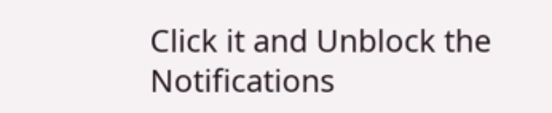Click it and Unblock the Notifications